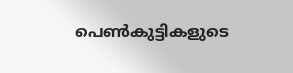പെൺകുട്ടികളുടെ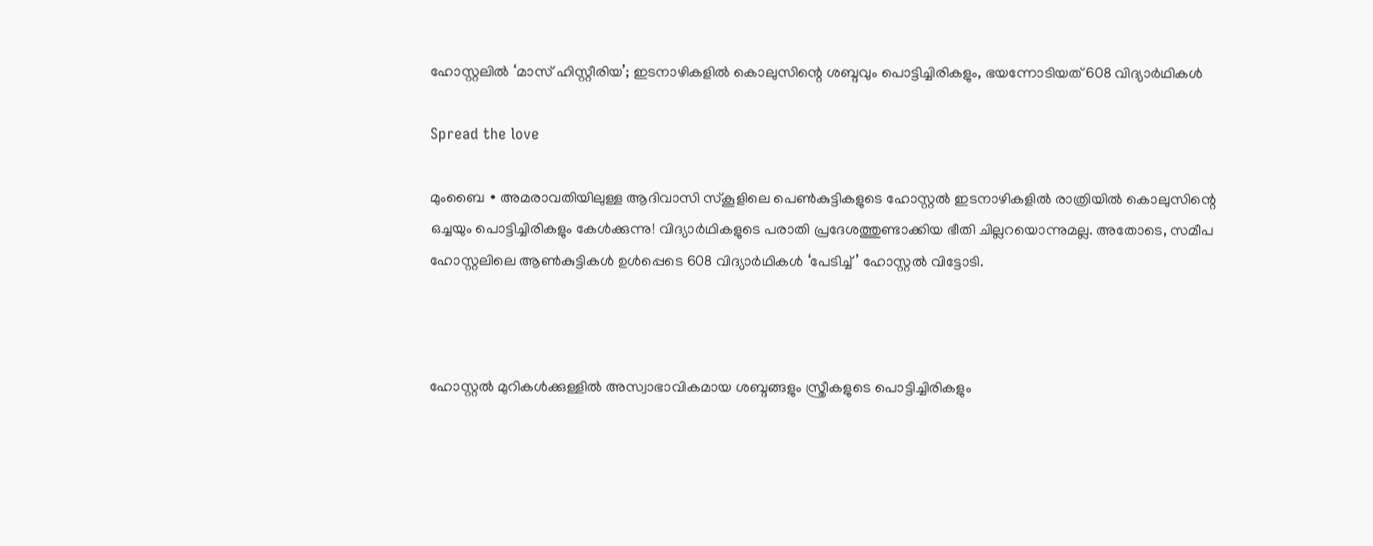ഹോസ്റ്റലിൽ ‘മാസ് ഹിസ്റ്റീരിയ’; ഇടനാഴികളിൽ കൊലുസിന്റെ ശബ്ദവും പൊട്ടിച്ചിരികളും, ഭയന്നോടിയത് 608 വിദ്യാർഥികൾ

Spread the love

മുംബൈ ∙ അമരാവതിയിലുള്ള ആദിവാസി സ്കൂളിലെ പെൺകുട്ടികളുടെ ഹോസ്റ്റൽ ഇടനാഴികളിൽ രാത്രിയിൽ കൊലുസിന്റെ ഒച്ചയും പൊട്ടിച്ചിരികളും കേൾക്കുന്നു! വിദ്യാർഥികളുടെ പരാതി പ്രദേശത്തുണ്ടാക്കിയ ഭീതി ചില്ലറയൊന്നുമല്ല. അതോടെ, സമീപ ഹോസ്റ്റലിലെ ആൺകുട്ടികൾ ഉൾപ്പെടെ 608 വിദ്യാർഥികൾ ‘പേടിച്ച്’ ഹോസ്റ്റൽ വിട്ടോടി.



ഹോസ്റ്റൽ മുറികൾക്കുള്ളിൽ അസ്വാഭാവികമായ ശബ്ദങ്ങളും സ്ത്രീകളുടെ പൊട്ടിച്ചിരികളും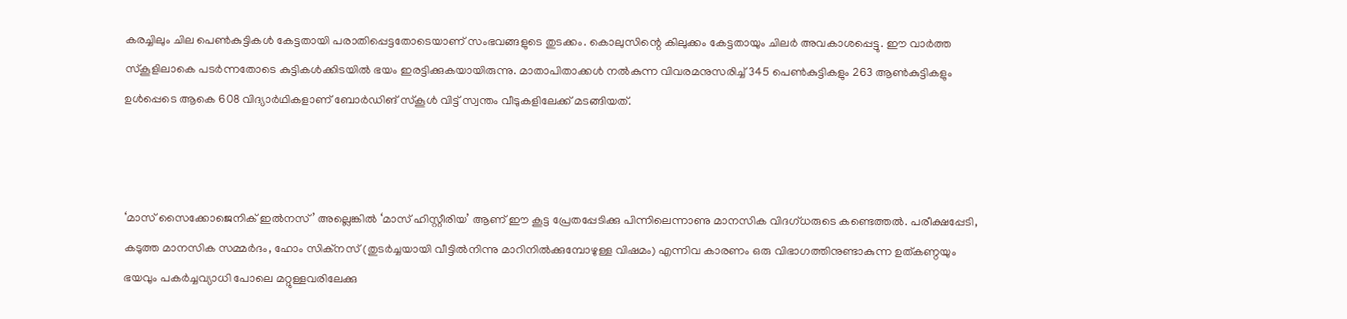കരച്ചിലും ചില പെൺകുട്ടികൾ കേട്ടതായി പരാതിപ്പെട്ടതോടെയാണ് സംഭവങ്ങളുടെ തുടക്കം. കൊലുസിന്റെ കിലുക്കം കേട്ടതായും ചിലർ അവകാശപ്പെട്ടു. ഈ വാർത്ത സ്കൂളിലാകെ പടർന്നതോടെ കുട്ടികൾക്കിടയിൽ ഭയം ഇരട്ടിക്കുകയായിരുന്നു. മാതാപിതാക്കൾ നൽകുന്ന വിവരമനുസരിച്ച് 345 പെൺകുട്ടികളും 263 ആൺകുട്ടികളും ഉൾപ്പെടെ ആകെ 608 വിദ്യാർഥികളാണ് ബോർഡിങ് സ്കൂൾ വിട്ട് സ്വന്തം വീടുകളിലേക്ക് മടങ്ങിയത്.



‘മാസ് സൈക്കോജെനിക് ഇൽനസ്’ അല്ലെങ്കിൽ ‘മാസ് ഹിസ്റ്റീരിയ’ ആണ് ഈ കൂട്ട പ്രേതപ്പേടിക്കു പിന്നിലെന്നാണു മാനസിക വിദഗ്ധരുടെ കണ്ടെത്തൽ. പരീക്ഷപ്പേടി, കടുത്ത മാനസിക സമ്മർദം, ഹോം സിക്നസ് (തുടർച്ചയായി വീട്ടിൽനിന്നു മാറിനിൽക്കുമ്പോഴുള്ള വിഷമം) എന്നിവ കാരണം ഒരു വിഭാഗത്തിനുണ്ടാകുന്ന ഉത്കണ്ഠയും ഭയവും പകർച്ചവ്യാധി പോലെ മറ്റുള്ളവരിലേക്കു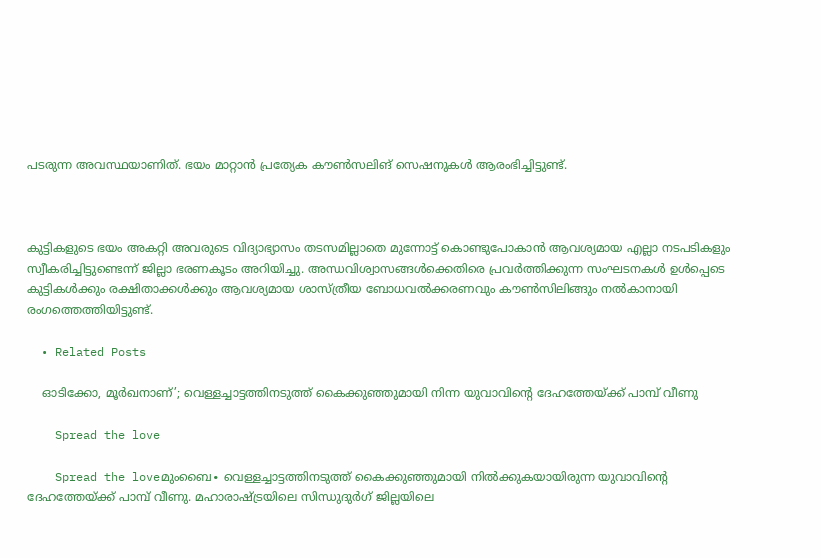പടരുന്ന അവസ്ഥയാണിത്. ഭയം മാറ്റാൻ പ്രത്യേക കൗൺസലിങ് സെഷനുകൾ ആരംഭിച്ചി‌‌ട്ടുണ്ട്.



കുട്ടികളുടെ ഭയം അകറ്റി അവരുടെ വിദ്യാഭ്യാസം തടസമില്ലാതെ മുന്നോട്ട് കൊണ്ടുപോകാൻ ആവശ്യമായ എല്ലാ നടപടികളും സ്വീകരിച്ചിട്ടുണ്ടെന്ന് ജില്ലാ ഭരണകൂടം അറിയിച്ചു. അന്ധവിശ്വാസങ്ങൾക്കെതിരെ പ്രവർത്തിക്കുന്ന സംഘടനകൾ ഉൾപ്പെടെ കുട്ടികൾക്കും രക്ഷിതാക്കൾക്കും ആവശ്യമായ ശാസ്ത്രീയ ബോധവൽക്കരണവും കൗൺസിലിങ്ങും നൽകാനായി രംഗത്തെത്തിയിട്ടുണ്ട്.

  • Related Posts

    ഓടിക്കോ, മൂർഖനാണ്’; വെള്ളച്ചാട്ടത്തിനടുത്ത് കൈക്കുഞ്ഞുമായി നിന്ന യുവാവിന്റെ ദേഹത്തേയ്ക്ക് പാമ്പ് വീണു

    Spread the love

    Spread the loveമുംബൈ∙ വെള്ളച്ചാട്ടത്തിനടുത്ത് കൈക്കുഞ്ഞുമായി നിൽക്കുകയായിരുന്ന യുവാവിന്റെ ദേഹത്തേയ്ക്ക് പാമ്പ് വീണു. മഹാരാഷ്ട്രയിലെ സിന്ധുദുർഗ് ജില്ലയിലെ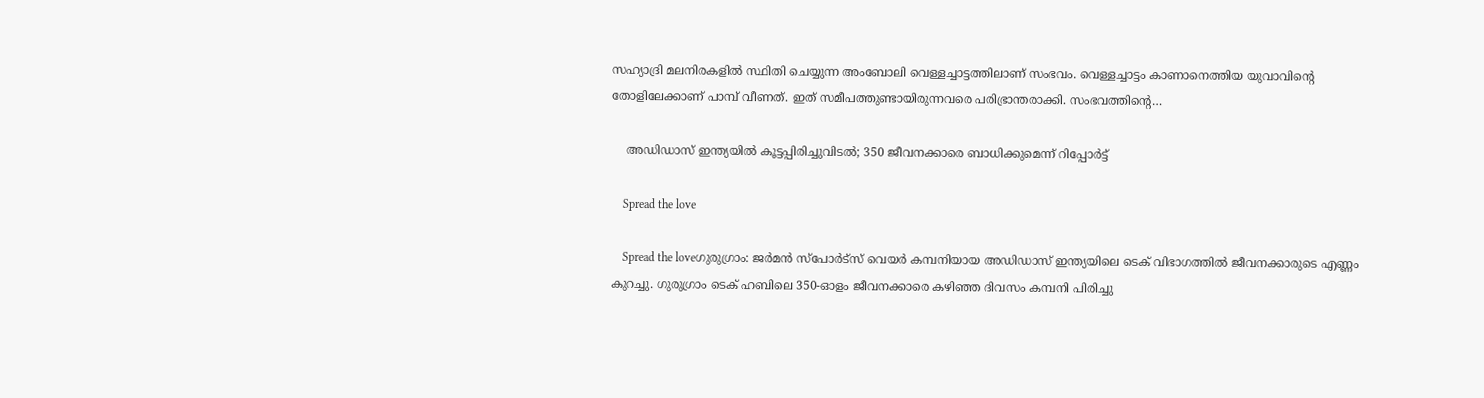സഹ്യാദ്രി മലനിരകളിൽ സ്ഥിതി ചെയ്യുന്ന അംബോലി വെള്ളച്ചാട്ടത്തിലാണ് സംഭവം. വെള്ളച്ചാട്ടം കാണാനെത്തിയ യുവാവിന്റെ തോളിലേക്കാണ് പാമ്പ് വീണത്. ഇത് സമീപത്തുണ്ടായിരുന്നവരെ പരിഭ്രാന്തരാക്കി. സംഭവത്തിന്റെ…

    അഡിഡാസ് ഇന്ത്യയില്‍ കൂട്ടപ്പിരിച്ചുവിടല്‍; 350 ജീവനക്കാരെ ബാധിക്കുമെന്ന് റിപ്പോര്‍ട്ട്

    Spread the love

    Spread the loveഗുരുഗ്രാം: ജര്‍മന്‍ സ്‌പോര്‍ട്‌സ് വെയര്‍ കമ്പനിയായ അഡിഡാസ് ഇന്ത്യയിലെ ടെക് വിഭാഗത്തില്‍ ജീവനക്കാരുടെ എണ്ണം കുറച്ചു. ഗുരുഗ്രാം ടെക് ഹബിലെ 350-ഓളം ജീവനക്കാരെ കഴിഞ്ഞ ദിവസം കമ്പനി പിരിച്ചു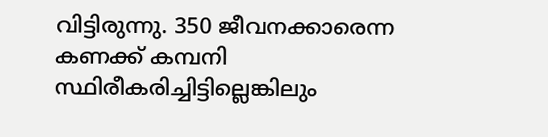വിട്ടിരുന്നു. 350 ജീവനക്കാരെന്ന കണക്ക് കമ്പനി സ്ഥിരീകരിച്ചിട്ടില്ലെങ്കിലും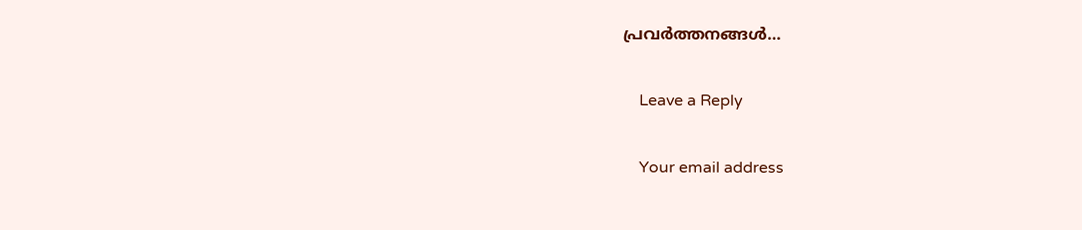പ്രവര്‍ത്തനങ്ങള്‍…

    Leave a Reply

    Your email address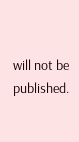will not be published.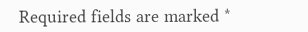Required fields are marked *